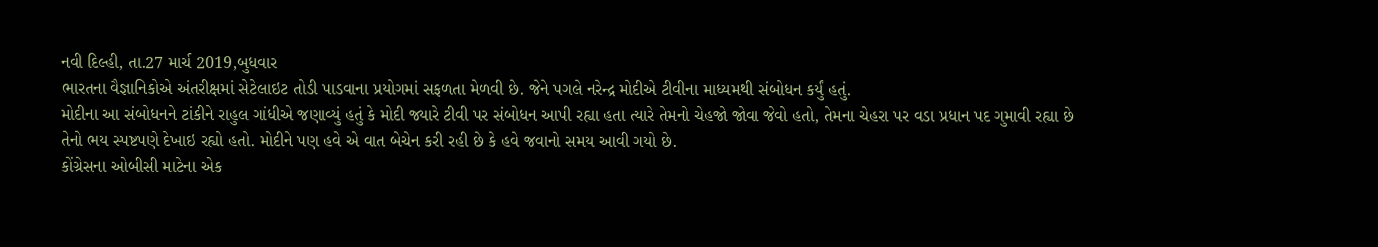નવી દિલ્હી, તા.27 માર્ચ 2019,બુધવાર
ભારતના વૈજ્ઞાનિકોએ અંતરીક્ષમાં સેટેલાઇટ તોડી પાડવાના પ્રયોગમાં સફળતા મેળવી છે. જેને પગલે નરેન્દ્ર મોદીએ ટીવીના માધ્યમથી સંબોધન કર્યું હતું.
મોદીના આ સંબોધનને ટાંકીને રાહુલ ગાંધીએ જણાવ્યું હતું કે મોદી જ્યારે ટીવી પર સંબોધન આપી રહ્યા હતા ત્યારે તેમનો ચેહજો જોવા જેવો હતો, તેમના ચેહરા પર વડા પ્રધાન પદ ગુમાવી રહ્યા છે તેનો ભય સ્પષ્ટપણે દેખાઇ રહ્યો હતો. મોદીને પણ હવે એ વાત બેચેન કરી રહી છે કે હવે જવાનો સમય આવી ગયો છે.
કોંગ્રેસના ઓબીસી માટેના એક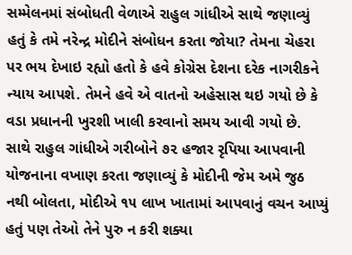સમ્મેલનમાં સંબોધતી વેળાએ રાહુલ ગાંધીએ સાથે જણાવ્યું હતું કે તમે નરેન્દ્ર મોદીને સંબોધન કરતા જોયા? તેમના ચેહરા પર ભય દેખાઇ રહ્યો હતો કે હવે કોગ્રેસ દેશના દરેક નાગરીકને ન્યાય આપશે. તેમને હવે એ વાતનો અહેસાસ થઇ ગયો છે કે વડા પ્રધાનની ખુરશી ખાલી કરવાનો સમય આવી ગયો છે.
સાથે રાહુલ ગાંધીએ ગરીબોને ૭૨ હજાર રૃપિયા આપવાની યોજનાના વખાણ કરતા જણાવ્યું કે મોદીની જેમ અમે જુઠ નથી બોલતા, મોદીએ ૧૫ લાખ ખાતામાં આપવાનું વચન આપ્યું હતું પણ તેઓ તેને પુરુ ન કરી શક્યા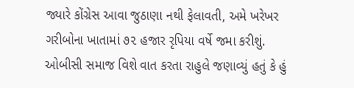જ્યારે કોંગ્રેસ આવા જુઠાણા નથી ફેલાવતી, અમે ખરેખર ગરીબોના ખાતામાં ૭૨ હજાર રૃપિયા વર્ષે જમા કરીશું.
ઓબીસી સમાજ વિશે વાત કરતા રાહુલે જણાવ્યું હતું કે હું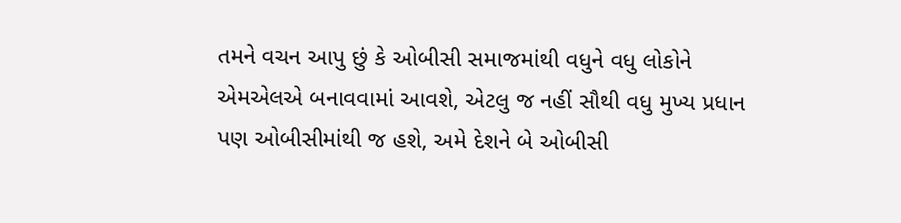તમને વચન આપુ છું કે ઓબીસી સમાજમાંથી વધુને વધુ લોકોને એમએલએ બનાવવામાં આવશે, એટલુ જ નહીં સૌથી વધુ મુખ્ય પ્રધાન પણ ઓબીસીમાંથી જ હશે, અમે દેશને બે ઓબીસી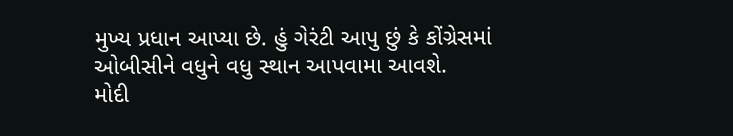મુખ્ય પ્રધાન આપ્યા છે. હું ગેરંટી આપુ છું કે કોંગ્રેસમાં ઓબીસીને વધુને વધુ સ્થાન આપવામા આવશે.
મોદી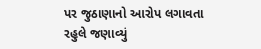પર જુઠાણાનો આરોપ લગાવતા રહુલે જણાવ્યું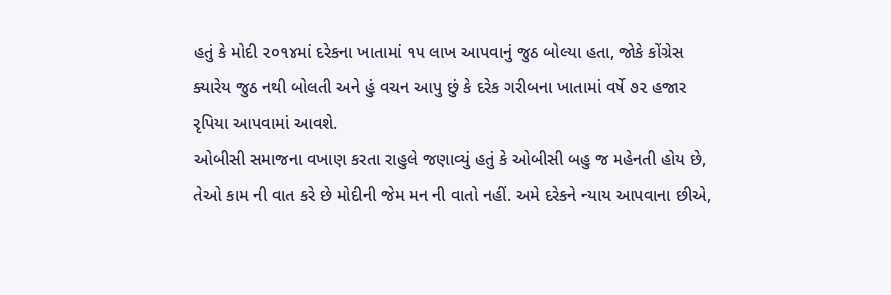હતું કે મોદી ૨૦૧૪માં દરેકના ખાતામાં ૧૫ લાખ આપવાનું જુઠ બોલ્યા હતા, જોકે કોંગ્રેસ ક્યારેય જુઠ નથી બોલતી અને હું વચન આપુ છું કે દરેક ગરીબના ખાતામાં વર્ષે ૭૨ હજાર રૃપિયા આપવામાં આવશે.
ઓબીસી સમાજના વખાણ કરતા રાહુલે જણાવ્યું હતું કે ઓબીસી બહુ જ મહેનતી હોય છે, તેઓ કામ ની વાત કરે છે મોદીની જેમ મન ની વાતો નહીં. અમે દરેકને ન્યાય આપવાના છીએ,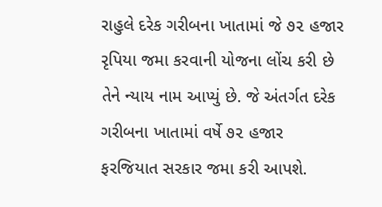રાહુલે દરેક ગરીબના ખાતામાં જે ૭૨ હજાર રૃપિયા જમા કરવાની યોજના લોંચ કરી છે તેને ન્યાય નામ આપ્યું છે. જે અંતર્ગત દરેક ગરીબના ખાતામાં વર્ષે ૭૨ હજાર ફરજિયાત સરકાર જમા કરી આપશે.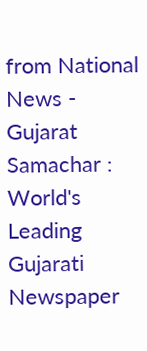from National News - Gujarat Samachar : World's Leading Gujarati Newspaper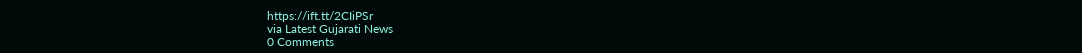https://ift.tt/2CIiPSr
via Latest Gujarati News
0 Comments